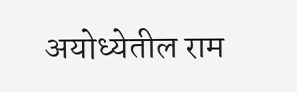अयोध्येतील राम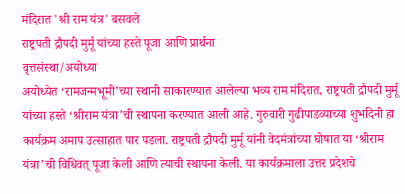मंदिरात 'श्री राम यंत्र' बसवले
राष्ट्रपती द्रौपदी मुर्मू यांच्या हस्ते पूजा आणि प्रार्थना
वृत्तसंस्था/अयोध्या
अयोध्येत ‘रामजन्मभूमी’च्या स्थानी साकारण्यात आलेल्या भव्य राम मंदिरात, राष्ट्रपती द्रौपदी मुर्मू यांच्या हस्ते ‘श्रीराम यंत्रा’ची स्थापना करण्यात आली आहे. गुरुवारी गुढीपाडव्याच्या शुभदिनी हा कार्यक्रम अमाप उत्साहात पार पडला. राष्ट्रपती द्रौपदी मुर्मू यांनी वेदमंत्रांच्या घोषात या ‘श्रीराम यंत्रा’ची विधिवत् पूजा केली आणि त्याची स्थापना केली. या कार्यक्रमाला उत्तर प्रदेशचे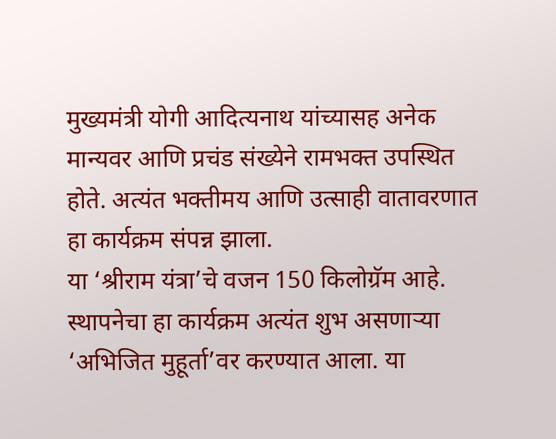मुख्यमंत्री योगी आदित्यनाथ यांच्यासह अनेक मान्यवर आणि प्रचंड संख्येने रामभक्त उपस्थित होते. अत्यंत भक्तीमय आणि उत्साही वातावरणात हा कार्यक्रम संपन्न झाला.
या ‘श्रीराम यंत्रा’चे वजन 150 किलोग्रॅम आहे. स्थापनेचा हा कार्यक्रम अत्यंत शुभ असणाऱ्या ‘अभिजित मुहूर्ता’वर करण्यात आला. या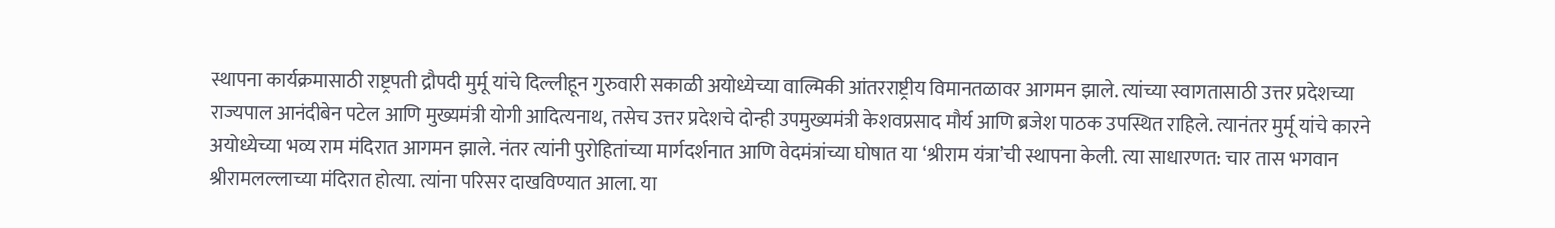स्थापना कार्यक्रमासाठी राष्ट्रपती द्रौपदी मुर्मू यांचे दिल्लीहून गुरुवारी सकाळी अयोध्येच्या वाल्मिकी आंतरराष्ट्रीय विमानतळावर आगमन झाले. त्यांच्या स्वागतासाठी उत्तर प्रदेशच्या राज्यपाल आनंदीबेन पटेल आणि मुख्यमंत्री योगी आदित्यनाथ, तसेच उत्तर प्रदेशचे दोन्ही उपमुख्यमंत्री केशवप्रसाद मौर्य आणि ब्रजेश पाठक उपस्थित राहिले. त्यानंतर मुर्मू यांचे कारने अयोध्येच्या भव्य राम मंदिरात आगमन झाले. नंतर त्यांनी पुरोहितांच्या मार्गदर्शनात आणि वेदमंत्रांच्या घोषात या ‘श्रीराम यंत्रा’ची स्थापना केली. त्या साधारणत: चार तास भगवान श्रीरामलल्लाच्या मंदिरात होत्या. त्यांना परिसर दाखविण्यात आला. या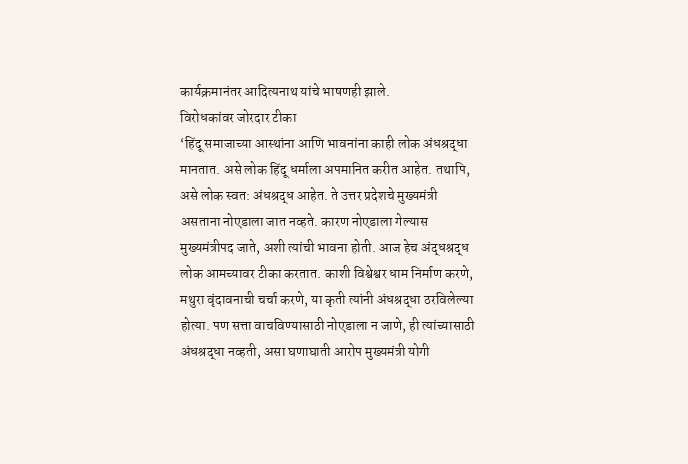कार्यक्रमानंतर आदित्यनाथ यांचे भाषणही झाले.
विरोधकांवर जोरदार टीका
‘हिंदू समाजाच्या आस्थांना आणि भावनांना काही लोक अंधश्रद्धा मानतात. असे लोक हिंदू धर्माला अपमानित करीत आहेत. तथापि, असे लोक स्वत: अंधश्रद्ध आहेत. ते उत्तर प्रदेशचे मुख्यमंत्री असताना नोएडाला जात नव्हते. कारण नोएडाला गेल्यास मुख्यमंत्रीपद जाते, अशी त्यांची भावना होती. आज हेच अंद्धश्रद्ध लोक आमच्यावर टीका करतात. काशी विश्वेश्वर धाम निर्माण करणे, मथुरा वृंदावनाची चर्चा करणे, या कृती त्यांनी अंधश्रद्धा ठरविलेल्या होत्या. पण सत्ता वाचविण्यासाठी नोएडाला न जाणे, ही त्यांच्यासाठी अंधश्रद्धा नव्हती, असा घणाघाती आरोप मुख्यमंत्री योगी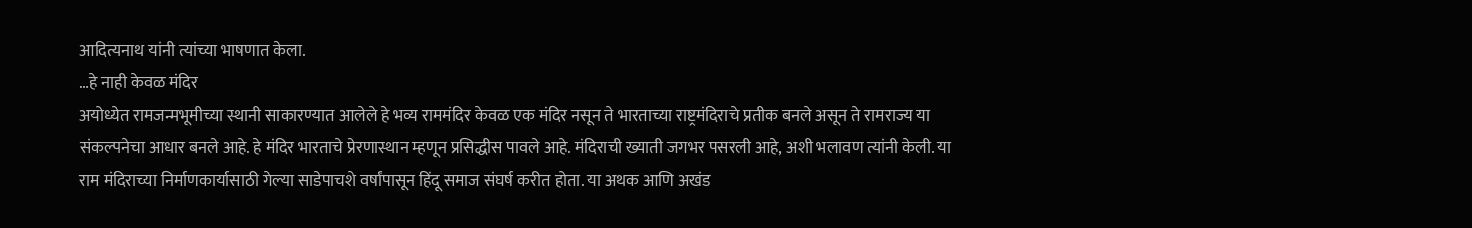आदित्यनाथ यांनी त्यांच्या भाषणात केला.
…हे नाही केवळ मंदिर
अयोध्येत रामजन्मभूमीच्या स्थानी साकारण्यात आलेले हे भव्य राममंदिर केवळ एक मंदिर नसून ते भारताच्या राष्ट्रमंदिराचे प्रतीक बनले असून ते रामराज्य या संकल्पनेचा आधार बनले आहे. हे मंदिर भारताचे प्रेरणास्थान म्हणून प्रसिद्धीस पावले आहे. मंदिराची ख्याती जगभर पसरली आहे, अशी भलावण त्यांनी केली. या राम मंदिराच्या निर्माणकार्यासाठी गेल्या साडेपाचशे वर्षांपासून हिंदू समाज संघर्ष करीत होता. या अथक आणि अखंड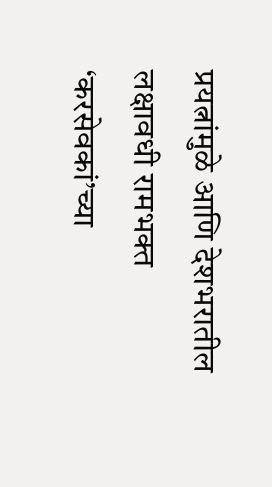प्रयत्नांमुळे आणि देशभरातील लक्षावधी रामभक्त ‘करसेवकां’च्या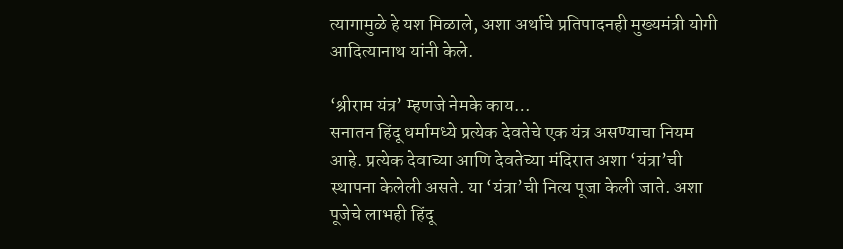त्यागामुळे हे यश मिळाले, अशा अर्थाचे प्रतिपादनही मुख्यमंत्री योगी आदित्यानाथ यांनी केले.

‘श्रीराम यंत्र’ म्हणजे नेमके काय…
सनातन हिंदू धर्मामध्ये प्रत्येक देवतेचे एक यंत्र असण्याचा नियम आहे. प्रत्येक देवाच्या आणि देवतेच्या मंदिरात अशा ‘यंत्रा’ची स्थापना केलेली असते. या ‘यंत्रा’ची नित्य पूजा केली जाते. अशा पूजेचे लाभही हिंदू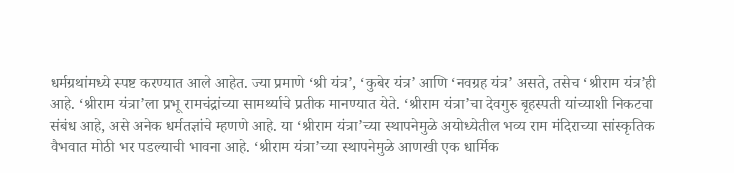धर्मग्रथांमध्ये स्पष्ट करण्यात आले आहेत. ज्या प्रमाणे ‘श्री यंत्र’, ‘कुबेर यंत्र’ आणि ‘नवग्रह यंत्र’ असते, तसेच ‘श्रीराम यंत्र’ही आहे. ‘श्रीराम यंत्रा’ला प्रभू रामचंद्रांच्या सामर्थ्याचे प्रतीक मानण्यात येते. ‘श्रीराम यंत्रा’चा देवगुरु बृहस्पती यांच्याशी निकटचा संबंध आहे, असे अनेक धर्मतज्ञांचे म्हणणे आहे. या ‘श्रीराम यंत्रा’च्या स्थापनेमुळे अयोध्येतील भव्य राम मंदिराच्या सांस्कृतिक वैभवात मोठी भर पडल्याची भावना आहे. ‘श्रीराम यंत्रा’च्या स्थापनेमुळे आणखी एक धार्मिक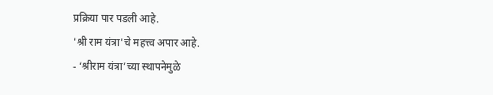प्रक्रिया पार पडली आहे.
'श्री राम यंत्रा'चे महत्त्व अपार आहे.
- ‘श्रीराम यंत्रा’च्या स्थापनेमुळे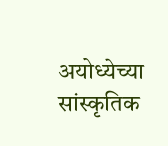अयोध्येच्या सांस्कृतिक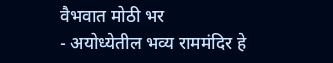वैभवात मोठी भर
- अयोध्येतील भव्य राममंदिर हे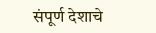संपूर्ण देशाचे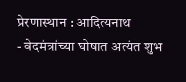प्रेरणास्थान : आदित्यनाथ
- वेदमंत्रांच्या घोषात अत्यंत शुभ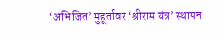‘अभिजित’ मुहूर्तावर ‘श्रीराम यंत्र’ स्थापन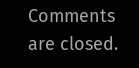Comments are closed.